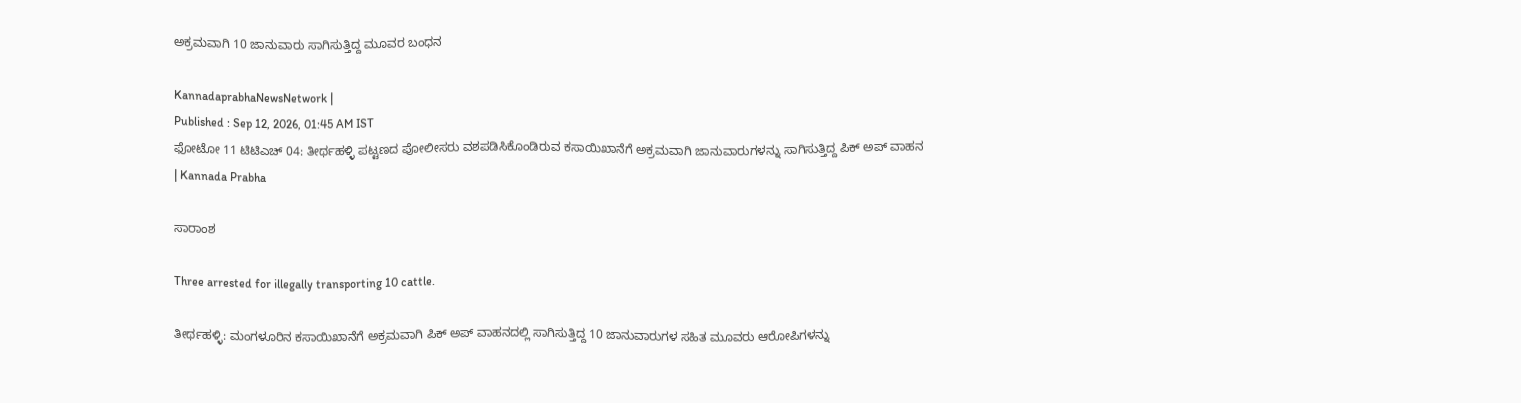ಅಕ್ರಮವಾಗಿ 10 ಜಾನುವಾರು ಸಾಗಿಸುತ್ತಿದ್ದ ಮೂವರ ಬಂಧನ

KannadaprabhaNewsNetwork |
Published : Sep 12, 2026, 01:45 AM IST
ಫೋಟೋ 11 ಟಿಟಿಎಚ್ 04: ತೀರ್ಥಹಳ್ಳಿ ಪಟ್ಟಣದ ಪೋಲೀಸರು ವಶಪಡಿಸಿಕೊಂಡಿರುವ ಕಸಾಯಿಖಾನೆಗೆ ಅಕ್ರಮವಾಗಿ ಜಾನುವಾರುಗಳನ್ನು ಸಾಗಿಸುತ್ತಿದ್ದ ಪಿಕ್ ಅಪ್ ವಾಹನ | Kannada Prabha

ಸಾರಾಂಶ

Three arrested for illegally transporting 10 cattle.

ತೀರ್ಥಹಳ್ಳಿ: ಮಂಗಳೂರಿನ ಕಸಾಯಿಖಾನೆಗೆ ಅಕ್ರಮವಾಗಿ ಪಿಕ್ ಅಪ್ ವಾಹನದಲ್ಲಿ ಸಾಗಿಸುತ್ತಿದ್ದ 10 ಜಾನುವಾರುಗಳ ಸಹಿತ ಮೂವರು ಆರೋಪಿಗಳನ್ನು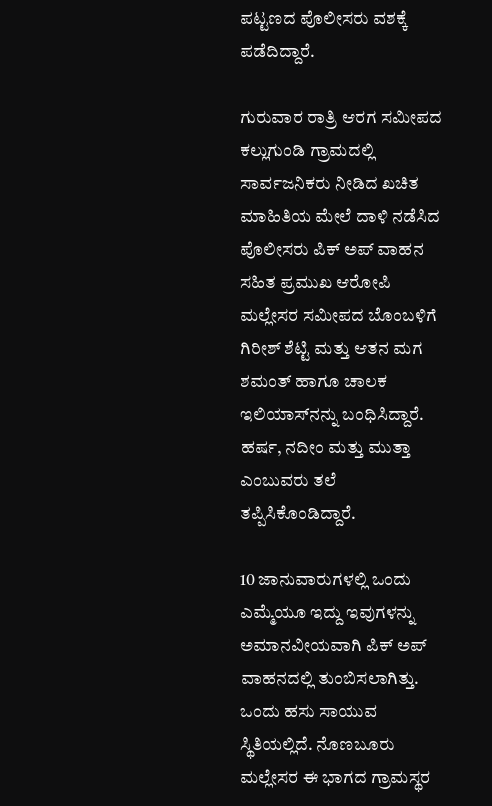ಪಟ್ಟಣದ ಪೊಲೀಸರು ವಶಕ್ಕೆ ಪಡೆದಿದ್ದಾರೆ.

ಗುರುವಾರ ರಾತ್ರಿ ಆರಗ ಸಮೀಪದ ಕಲ್ಲುಗುಂಡಿ ಗ್ರಾಮದಲ್ಲಿ ಸಾರ್ವಜನಿಕರು ನೀಡಿದ ಖಚಿತ ಮಾಹಿತಿಯ ಮೇಲೆ ದಾಳಿ ನಡೆಸಿದ ಪೊಲೀಸರು ಪಿಕ್ ಅಪ್ ವಾಹನ ಸಹಿತ ಪ್ರಮುಖ ಆರೋಪಿ ಮಲ್ಲೇಸರ ಸಮೀಪದ ಬೊಂಬಳಿಗೆ ಗಿರೀಶ್ ಶೆಟ್ಟಿ ಮತ್ತು ಆತನ ಮಗ ಶಮಂತ್ ಹಾಗೂ ಚಾಲಕ ಇಲಿಯಾಸ್‍ನನ್ನು ಬಂಧಿಸಿದ್ದಾರೆ. ಹರ್ಷ, ನದೀಂ ಮತ್ತು ಮುತ್ತಾ ಎಂಬುವರು ತಲೆ ತಪ್ಪಿಸಿಕೊಂಡಿದ್ದಾರೆ.

10 ಜಾನುವಾರುಗಳಲ್ಲಿ ಒಂದು ಎಮ್ಮೆಯೂ ಇದ್ದು ಇವುಗಳನ್ನು ಅಮಾನವೀಯವಾಗಿ ಪಿಕ್ ಅಪ್ ವಾಹನದಲ್ಲಿ ತುಂಬಿಸಲಾಗಿತ್ತು. ಒಂದು ಹಸು ಸಾಯುವ ಸ್ಥಿತಿಯಲ್ಲಿದೆ. ನೊಣಬೂರು ಮಲ್ಲೇಸರ ಈ ಭಾಗದ ಗ್ರಾಮಸ್ಥರ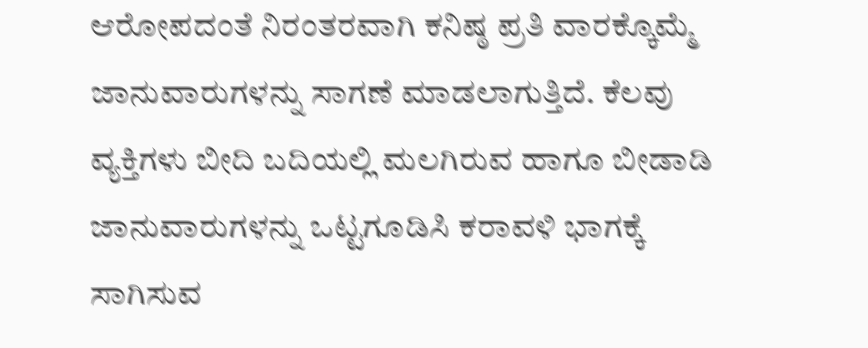ಆರೋಪದಂತೆ ನಿರಂತರವಾಗಿ ಕನಿಷ್ಠ ಪ್ರತಿ ವಾರಕ್ಕೊಮ್ಮೆ ಜಾನುವಾರುಗಳನ್ನು ಸಾಗಣೆ ಮಾಡಲಾಗುತ್ತಿದೆ. ಕೆಲವು ವ್ಯಕ್ತಿಗಳು ಬೀದಿ ಬದಿಯಲ್ಲಿ ಮಲಗಿರುವ ಹಾಗೂ ಬೀಡಾಡಿ ಜಾನುವಾರುಗಳನ್ನು ಒಟ್ಟಗೂಡಿಸಿ ಕರಾವಳಿ ಭಾಗಕ್ಕೆ ಸಾಗಿಸುವ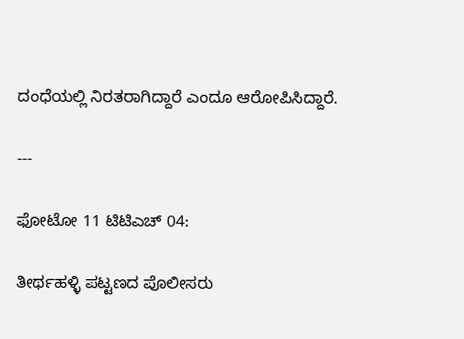ದಂಧೆಯಲ್ಲಿ ನಿರತರಾಗಿದ್ದಾರೆ ಎಂದೂ ಆರೋಪಿಸಿದ್ದಾರೆ.

---

ಫೋಟೋ 11 ಟಿಟಿಎಚ್ 04:

ತೀರ್ಥಹಳ್ಳಿ ಪಟ್ಟಣದ ಪೊಲೀಸರು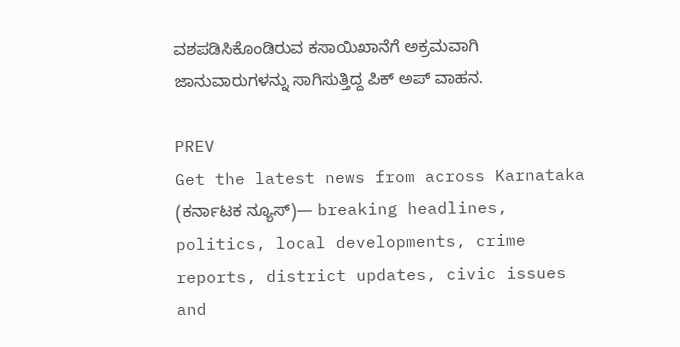ವಶಪಡಿಸಿಕೊಂಡಿರುವ ಕಸಾಯಿಖಾನೆಗೆ ಅಕ್ರಮವಾಗಿ ಜಾನುವಾರುಗಳನ್ನು ಸಾಗಿಸುತ್ತಿದ್ದ ಪಿಕ್ ಅಪ್ ವಾಹನ.

PREV
Get the latest news from across Karnataka (ಕರ್ನಾಟಕ ನ್ಯೂಸ್)— breaking headlines, politics, local developments, crime reports, district updates, civic issues and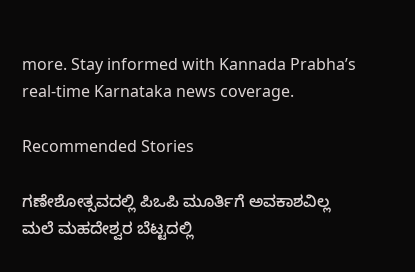more. Stay informed with Kannada Prabha’s real‑time Karnataka news coverage.

Recommended Stories

ಗಣೇಶೋತ್ಸವದಲ್ಲಿ ಪಿಒಪಿ ಮೂರ್ತಿಗೆ ಅವಕಾಶವಿಲ್ಲ
ಮಲೆ ಮಹದೇಶ್ವರ ಬೆಟ್ಟದಲ್ಲಿ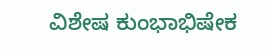ವಿಶೇಷ ಕುಂಭಾಭಿಷೇಕ